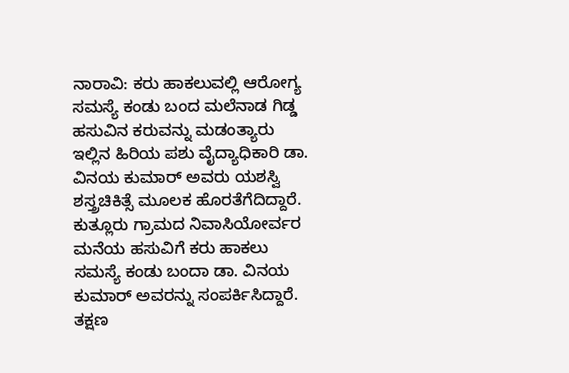ನಾರಾವಿ: ಕರು ಹಾಕಲುವಲ್ಲಿ ಆರೋಗ್ಯ ಸಮಸ್ಯೆ ಕಂಡು ಬಂದ ಮಲೆನಾಡ ಗಿಡ್ಡ ಹಸುವಿನ ಕರುವನ್ನು ಮಡಂತ್ಯಾರು ಇಲ್ಲಿನ ಹಿರಿಯ ಪಶು ವೈದ್ಯಾಧಿಕಾರಿ ಡಾ. ವಿನಯ ಕುಮಾರ್ ಅವರು ಯಶಸ್ವಿ ಶಸ್ತ್ರಚಿಕಿತ್ಸೆ ಮೂಲಕ ಹೊರತೆಗೆದಿದ್ದಾರೆ.
ಕುತ್ಲೂರು ಗ್ರಾಮದ ನಿವಾಸಿಯೋರ್ವರ ಮನೆಯ ಹಸುವಿಗೆ ಕರು ಹಾಕಲು ಸಮಸ್ಯೆ ಕಂಡು ಬಂದಾ ಡಾ. ವಿನಯ ಕುಮಾರ್ ಅವರನ್ನು ಸಂಪರ್ಕಿಸಿದ್ದಾರೆ. ತಕ್ಷಣ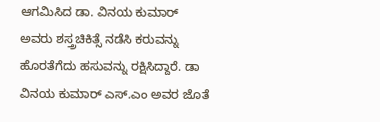ಆಗಮಿಸಿದ ಡಾ. ವಿನಯ ಕುಮಾರ್ ಅವರು ಶಸ್ತ್ರಚಿಕಿತ್ಸೆ ನಡೆಸಿ ಕರುವನ್ನು ಹೊರತೆಗೆದು ಹಸುವನ್ನು ರಕ್ಷಿಸಿದ್ದಾರೆ. ಡಾ ವಿನಯ ಕುಮಾರ್ ಎಸ್.ಎಂ ಅವರ ಜೊತೆ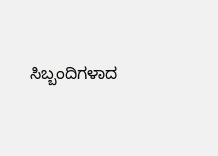ಸಿಬ್ಬಂದಿಗಳಾದ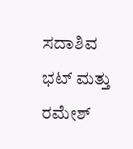ಸದಾಶಿವ ಭಟ್ ಮತ್ತು ರಮೇಶ್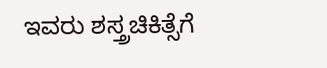ಇವರು ಶಸ್ತ್ರಚಿಕಿತ್ಸೆಗೆ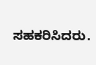ಸಹಕರಿಸಿದರು.